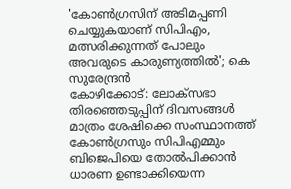'കോൺഗ്രസിന് അടിമപ്പണി ചെയ്യുകയാണ് സിപിഎം, മത്സരിക്കുന്നത് പോലും അവരുടെ കാരുണ്യത്തിൽ'; കെ സുരേന്ദ്രൻ
കോഴിക്കോട്: ലോക്സഭാ തിരഞ്ഞെടുപ്പിന് ദിവസങ്ങൾ മാത്രം ശേഷിക്കെ സംസ്ഥാനത്ത് കോൺഗ്രസും സിപിഎമ്മും ബിജെപിയെ തോൽപിക്കാൻ ധാരണ ഉണ്ടാക്കിയെന്ന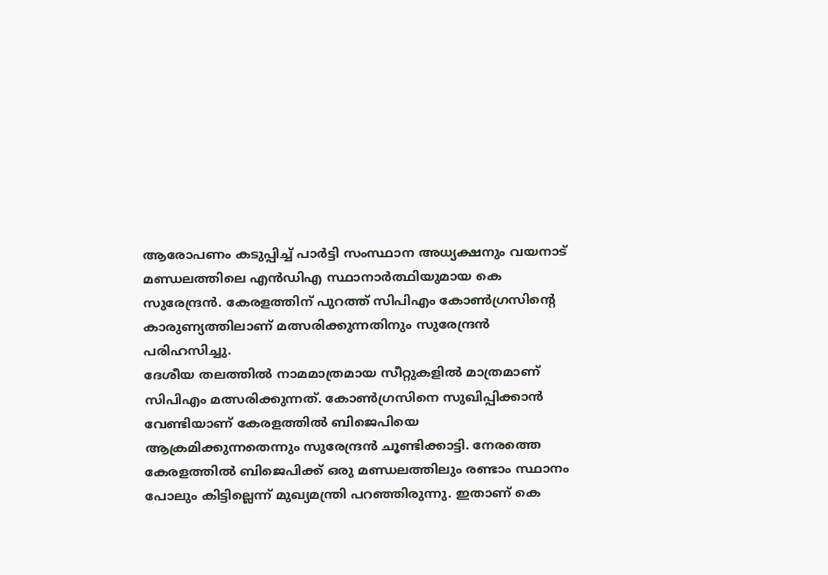ആരോപണം കടുപ്പിച്ച് പാർട്ടി സംസ്ഥാന അധ്യക്ഷനും വയനാട് മണ്ഡലത്തിലെ എൻഡിഎ സ്ഥാനാർത്ഥിയുമായ കെ സുരേന്ദ്രൻ. കേരളത്തിന് പുറത്ത് സിപിഎം കോൺഗ്രസിന്റെ കാരുണ്യത്തിലാണ് മത്സരിക്കുന്നതിനും സുരേന്ദ്രൻ പരിഹസിച്ചു.
ദേശീയ തലത്തിൽ നാമമാത്രമായ സീറ്റുകളിൽ മാത്രമാണ് സിപിഎം മത്സരിക്കുന്നത്. കോൺഗ്രസിനെ സുഖിപ്പിക്കാൻ വേണ്ടിയാണ് കേരളത്തിൽ ബിജെപിയെ ആക്രമിക്കുന്നതെന്നും സുരേന്ദ്രൻ ചൂണ്ടിക്കാട്ടി. നേരത്തെ കേരളത്തിൽ ബിജെപിക്ക് ഒരു മണ്ഡലത്തിലും രണ്ടാം സ്ഥാനം പോലും കിട്ടില്ലെന്ന് മുഖ്യമന്ത്രി പറഞ്ഞിരുന്നു. ഇതാണ് കെ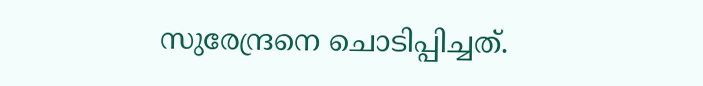സുരേന്ദ്രനെ ചൊടിപ്പിച്ചത്.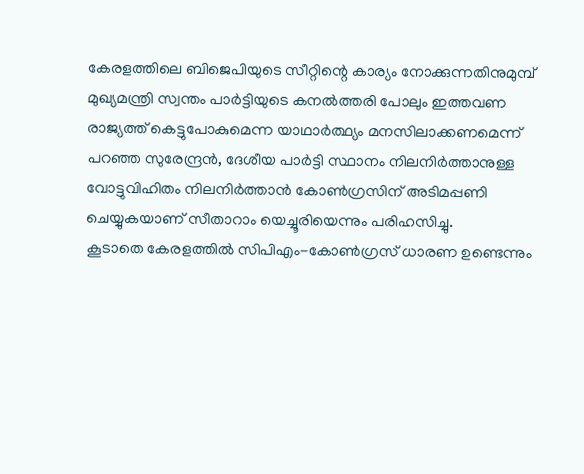കേരളത്തിലെ ബിജെപിയുടെ സീറ്റിന്റെ കാര്യം നോക്കുന്നതിനുമുമ്പ് മുഖ്യമന്ത്രി സ്വന്തം പാർട്ടിയുടെ കനൽത്തരി പോലും ഇത്തവണ രാജ്യത്ത് കെട്ടുപോകുമെന്ന യാഥാർത്ഥ്യം മനസിലാക്കണമെന്ന് പറഞ്ഞ സുരേന്ദ്രൻ, ദേശീയ പാർട്ടി സ്ഥാനം നിലനിർത്താനുള്ള വോട്ടുവിഹിതം നിലനിർത്താൻ കോൺഗ്രസിന് അടിമപ്പണി ചെയ്യുകയാണ് സീതാറാം യെച്ചൂരിയെന്നും പരിഹസിച്ചു.
കൂടാതെ കേരളത്തിൽ സിപിഎം-കോൺഗ്രസ് ധാരണ ഉണ്ടെന്നും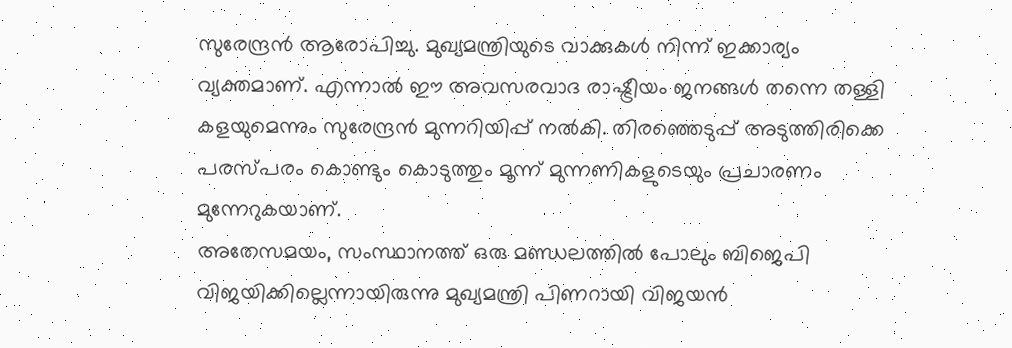സുരേന്ദ്രൻ ആരോപിച്ചു. മുഖ്യമന്ത്രിയുടെ വാക്കുകൾ നിന്ന് ഇക്കാര്യം വ്യക്തമാണ്. എന്നാൽ ഈ അവസരവാദ രാഷ്ട്രീയം ജനങ്ങൾ തന്നെ തള്ളി കളയുമെന്നും സുരേന്ദ്രൻ മുന്നറിയിപ്പ് നൽകി. തിരഞ്ഞെടുപ്പ് അടുത്തിരിക്കെ പരസ്പരം കൊണ്ടും കൊടുത്തും മൂന്ന് മുന്നണികളുടെയും പ്രചാരണം മുന്നേറുകയാണ്.
അതേസമയം, സംസ്ഥാനത്ത് ഒരു മണ്ഡലത്തിൽ പോലും ബിജെപി വിജയിക്കില്ലെന്നായിരുന്നു മുഖ്യമന്ത്രി പിണറായി വിജയൻ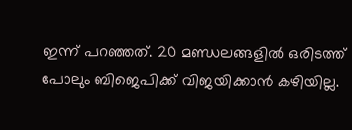ഇന്ന് പറഞ്ഞത്. 20 മണ്ഡലങ്ങളിൽ ഒരിടത്ത് പോലും ബിജെപിക്ക് വിജയിക്കാൻ കഴിയില്ല.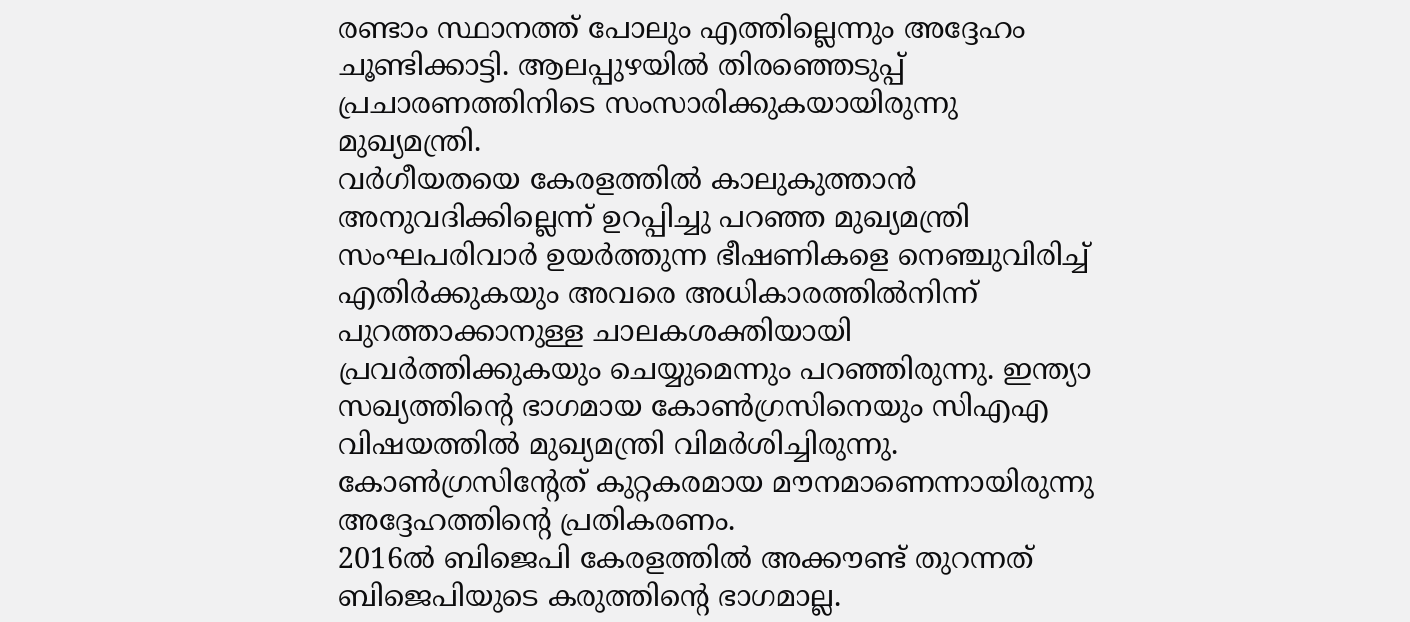രണ്ടാം സ്ഥാനത്ത് പോലും എത്തില്ലെന്നും അദ്ദേഹം ചൂണ്ടിക്കാട്ടി. ആലപ്പുഴയിൽ തിരഞ്ഞെടുപ്പ് പ്രചാരണത്തിനിടെ സംസാരിക്കുകയായിരുന്നു മുഖ്യമന്ത്രി.
വർഗീയതയെ കേരളത്തിൽ കാലുകുത്താൻ അനുവദിക്കില്ലെന്ന് ഉറപ്പിച്ചു പറഞ്ഞ മുഖ്യമന്ത്രി സംഘപരിവാർ ഉയർത്തുന്ന ഭീഷണികളെ നെഞ്ചുവിരിച്ച് എതിർക്കുകയും അവരെ അധികാരത്തിൽനിന്ന് പുറത്താക്കാനുള്ള ചാലകശക്തിയായി പ്രവർത്തിക്കുകയും ചെയ്യുമെന്നും പറഞ്ഞിരുന്നു. ഇന്ത്യാ സഖ്യത്തിന്റെ ഭാഗമായ കോൺഗ്രസിനെയും സിഎഎ വിഷയത്തിൽ മുഖ്യമന്ത്രി വിമർശിച്ചിരുന്നു. കോൺഗ്രസിന്റേത് കുറ്റകരമായ മൗനമാണെന്നായിരുന്നു അദ്ദേഹത്തിന്റെ പ്രതികരണം.
2016ൽ ബിജെപി കേരളത്തിൽ അക്കൗണ്ട് തുറന്നത് ബിജെപിയുടെ കരുത്തിന്റെ ഭാഗമാല്ല.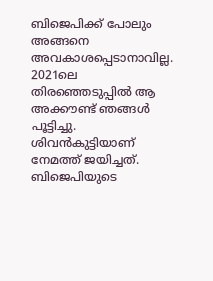ബിജെപിക്ക് പോലും അങ്ങനെ അവകാശപ്പെടാനാവില്ല. 2021ലെ തിരഞ്ഞെടുപ്പിൽ ആ അക്കൗണ്ട് ഞങ്ങൾ പൂട്ടിച്ചു. ശിവൻകുട്ടിയാണ് നേമത്ത് ജയിച്ചത്. ബിജെപിയുടെ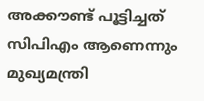അക്കൗണ്ട് പൂട്ടിച്ചത് സിപിഎം ആണെന്നും മുഖ്യമന്ത്രി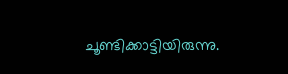ചൂണ്ടിക്കാട്ടിയിരുന്നു.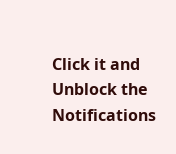Click it and Unblock the Notifications